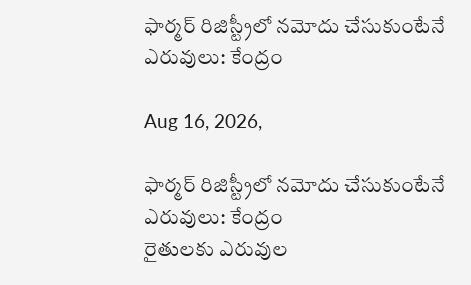ఫార్మర్ రిజిస్ట్రీలో నమోదు చేసుకుంటేనే ఎరువులు: కేంద్రం

Aug 16, 2026,

ఫార్మర్ రిజిస్ట్రీలో నమోదు చేసుకుంటేనే ఎరువులు: కేంద్రం
రైతులకు ఎరువుల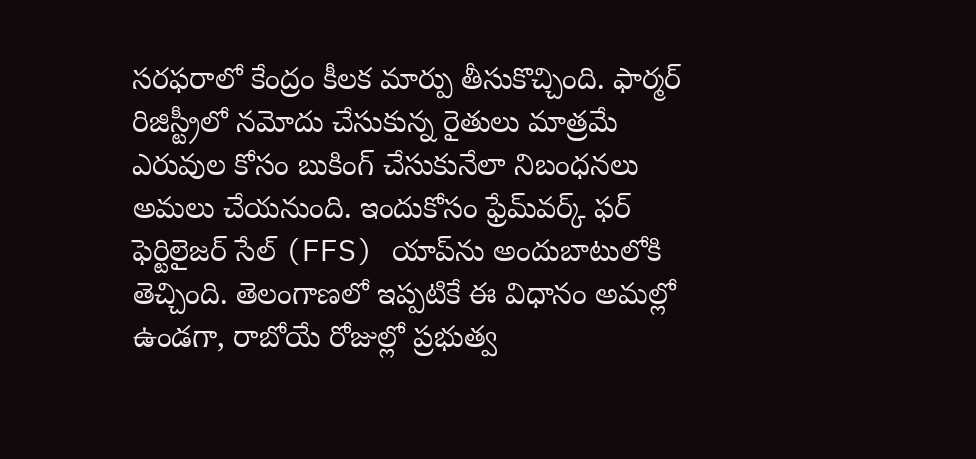సరఫరాలో కేంద్రం కీలక మార్పు తీసుకొచ్చింది. ఫార్మర్ రిజిస్ట్రీలో నమోదు చేసుకున్న రైతులు మాత్రమే ఎరువుల కోసం బుకింగ్ చేసుకునేలా నిబంధనలు అమలు చేయనుంది. ఇందుకోసం ఫ్రేమ్‌వర్క్ ఫర్ ఫెర్టిలైజర్ సేల్ (FFS) యాప్‌ను అందుబాటులోకి తెచ్చింది. తెలంగాణలో ఇప్పటికే ఈ విధానం అమల్లో ఉండగా, రాబోయే రోజుల్లో ప్రభుత్వ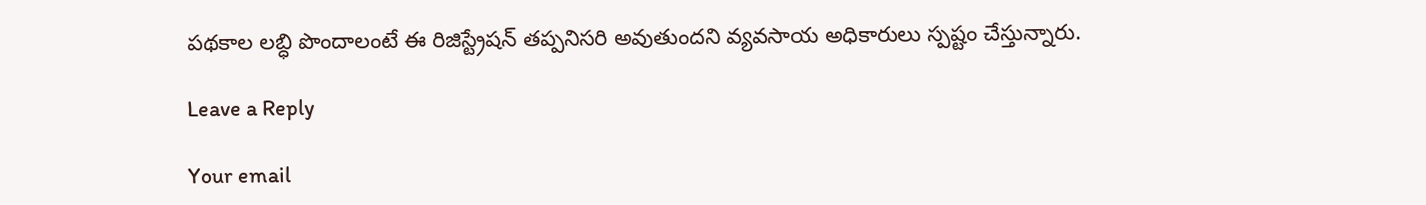పథకాల లబ్ధి పొందాలంటే ఈ రిజిస్ట్రేషన్ తప్పనిసరి అవుతుందని వ్యవసాయ అధికారులు స్పష్టం చేస్తున్నారు.

Leave a Reply

Your email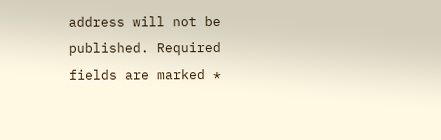address will not be published. Required fields are marked *